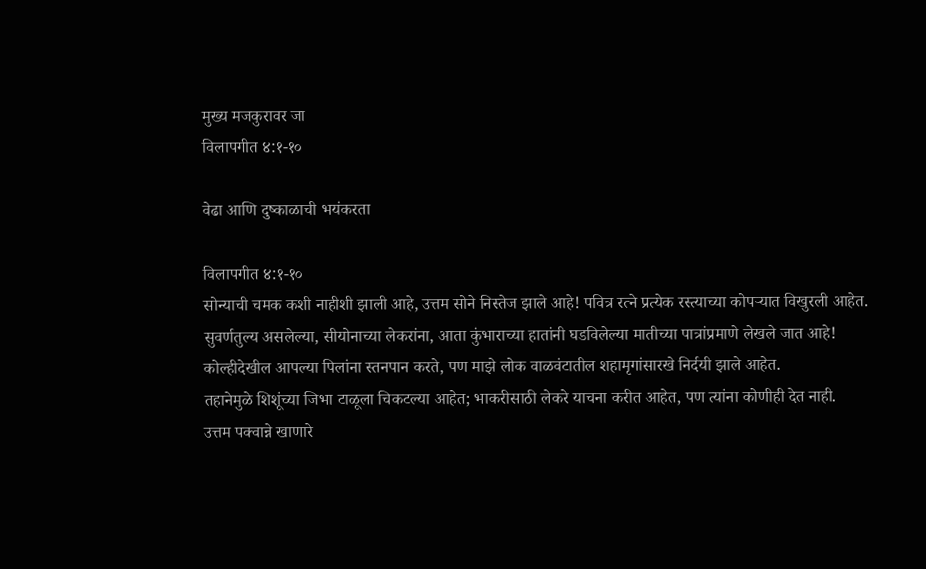मुख्य मजकुरावर जा
विलापगीत ४:१-१०

वेढा आणि दुष्काळाची भयंकरता

विलापगीत ४:१-१०
सोन्याची चमक कशी नाहीशी झाली आहे, उत्तम सोने निस्तेज झाले आहे! पवित्र रत्ने प्रत्येक रस्त्याच्या कोपऱ्यात विखुरली आहेत.
सुवर्णतुल्य असलेल्या, सीयोनाच्या लेकरांना, आता कुंभाराच्या हातांनी घडविलेल्या मातीच्या पात्रांप्रमाणे लेखले जात आहे!
कोल्हीदेखील आपल्या पिलांना स्तनपान करते, पण माझे लोक वाळवंटातील शहामृगांसारखे निर्दयी झाले आहेत.
तहानेमुळे शिशूंच्या जिभा टाळूला चिकटल्या आहेत; भाकरीसाठी लेकरे याचना करीत आहेत, पण त्यांना कोणीही देत नाही.
उत्तम पक्वान्ने खाणारे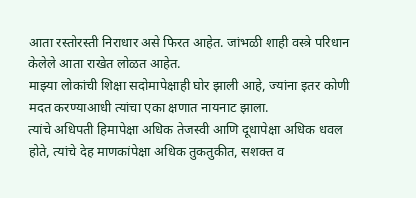आता रस्तोरस्ती निराधार असे फिरत आहेत. जांभळी शाही वस्त्रे परिधान केलेले आता राखेत लोळत आहेत.
माझ्या लोकांची शिक्षा सदोमापेक्षाही घोर झाली आहे, ज्यांना इतर कोणी मदत करण्याआधी त्यांचा एका क्षणात नायनाट झाला.
त्यांचे अधिपती हिमापेक्षा अधिक तेजस्वी आणि दूधापेक्षा अधिक धवल होते, त्यांचे देह माणकांपेक्षा अधिक तुकतुकीत, सशक्त व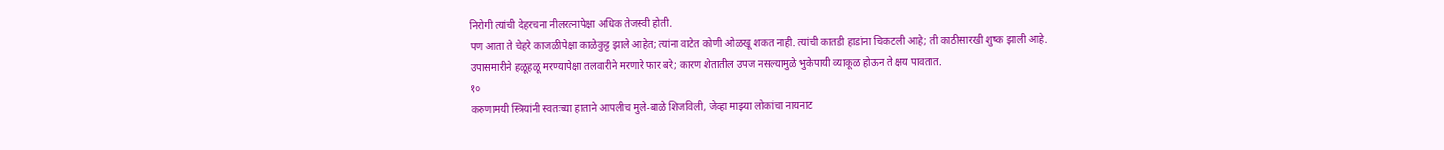निरोगी त्यांची देहरचना नीलरत्नापेक्षा अधिक तेजस्वी होती.
पण आता ते चेहरे काजळीपेक्षा काळेकुट्ट झाले आहेत; त्यांना वाटेत कोणी ओळखू शकत नाही. त्यांची कातडी हाडांना चिकटली आहे; ती काठीसारखी शुष्क झाली आहे.
उपासमारीने हळूहळू मरण्यापेक्षा तलवारीने मरणारे फार बरे; कारण शेतातील उपज नसल्यामुळे भुकेपायी व्याकूळ होऊन ते क्षय पावतात.
१०
करुणामयी स्त्रियांनी स्वतःच्या हाताने आपलीच मुले-बाळे शिजविली, जेव्हा माझ्या लोकांचा नायनाट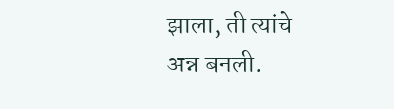झाला, ती त्यांचे अन्न बनली.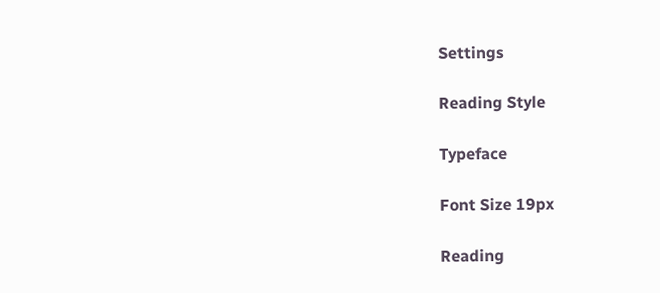Settings

Reading Style

Typeface

Font Size 19px

Reading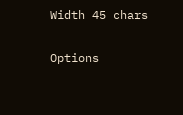Width 45 chars

Options